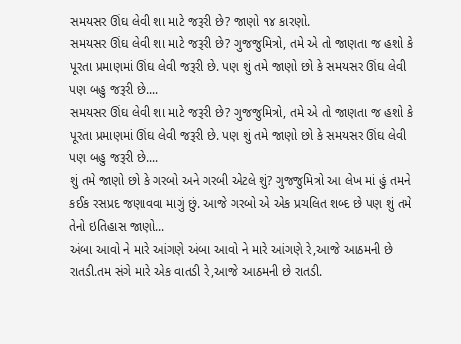સમયસર ઊંઘ લેવી શા માટે જરૂરી છે? જાણો ૧૪ કારણો.
સમયસર ઊંઘ લેવી શા માટે જરૂરી છે? ગુજજુમિત્રો, તમે એ તો જાણતા જ હશો કે પૂરતા પ્રમાણમાં ઊંઘ લેવી જરૂરી છે. પણ શું તમે જાણો છો કે સમયસર ઊંઘ લેવી પણ બહુ જરૂરી છે....
સમયસર ઊંઘ લેવી શા માટે જરૂરી છે? ગુજજુમિત્રો, તમે એ તો જાણતા જ હશો કે પૂરતા પ્રમાણમાં ઊંઘ લેવી જરૂરી છે. પણ શું તમે જાણો છો કે સમયસર ઊંઘ લેવી પણ બહુ જરૂરી છે....
શું તમે જાણો છો કે ગરબો અને ગરબી એટલે શું? ગુજજુમિત્રો આ લેખ માં હું તમને કઈક રસપ્રદ જણાવવા માગું છું. આજે ગરબો એ એક પ્રચલિત શબ્દ છે પણ શું તમે તેનો ઇતિહાસ જાણો...
અંબા આવો ને મારે આંગણે અંબા આવો ને મારે આંગણે રે,આજે આઠમની છે રાતડી.તમ સંગે મારે એક વાતડી રે,આજે આઠમની છે રાતડી.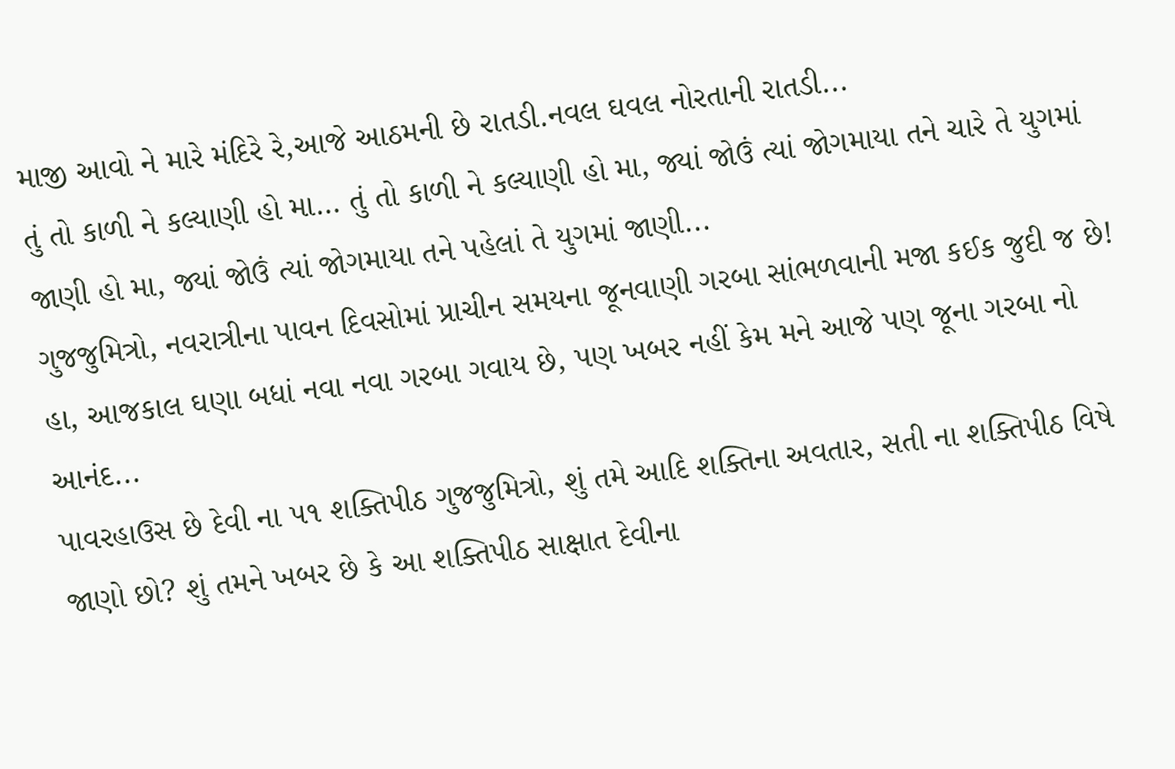માજી આવો ને મારે મંદિરે રે,આજે આઠમની છે રાતડી.નવલ ઘવલ નોરતાની રાતડી...
તું તો કાળી ને કલ્યાણી હો મા… તું તો કાળી ને કલ્યાણી હો મા, જ્યાં જોઉં ત્યાં જોગમાયા તને ચારે તે યુગમાં જાણી હો મા, જ્યાં જોઉં ત્યાં જોગમાયા તને પહેલાં તે યુગમાં જાણી...
ગુજજુમિત્રો, નવરાત્રીના પાવન દિવસોમાં પ્રાચીન સમયના જૂનવાણી ગરબા સાંભળવાની મજા કઈક જુદી જ છે! હા, આજકાલ ઘણા બધાં નવા નવા ગરબા ગવાય છે, પણ ખબર નહીં કેમ મને આજે પણ જૂના ગરબા નો આનંદ...
પાવરહાઉસ છે દેવી ના ૫૧ શક્તિપીઠ ગુજજુમિત્રો, શું તમે આદિ શક્તિના અવતાર, સતી ના શક્તિપીઠ વિષે જાણો છો? શું તમને ખબર છે કે આ શક્તિપીઠ સાક્ષાત દેવીના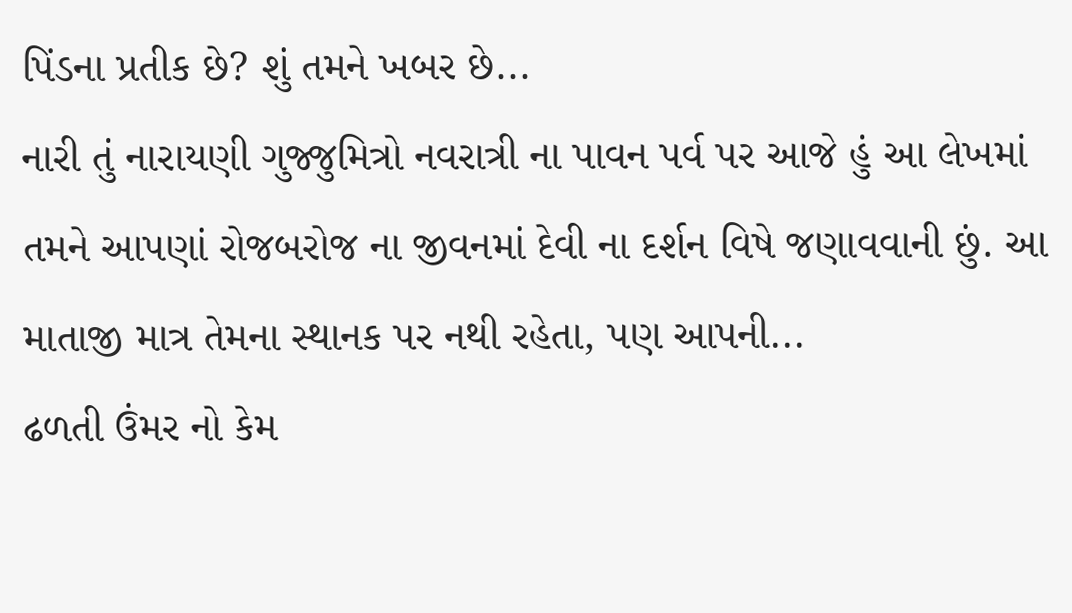પિંડના પ્રતીક છે? શું તમને ખબર છે...
નારી તું નારાયણી ગુજ્જુમિત્રો નવરાત્રી ના પાવન પર્વ પર આજે હું આ લેખમાં તમને આપણાં રોજબરોજ ના જીવનમાં દેવી ના દર્શન વિષે જણાવવાની છું. આ માતાજી માત્ર તેમના સ્થાનક પર નથી રહેતા, પણ આપની...
ઢળતી ઉંમર નો કેમ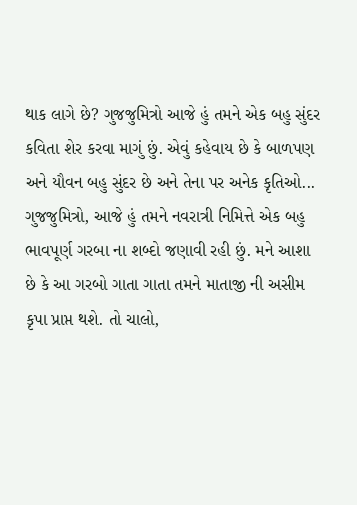થાક લાગે છે? ગુજજુમિત્રો આજે હું તમને એક બહુ સુંદર કવિતા શેર કરવા માગું છું. એવું કહેવાય છે કે બાળપણ અને યૌવન બહુ સુંદર છે અને તેના પર અનેક કૃતિઓ...
ગુજજુમિત્રો, આજે હું તમને નવરાત્રી નિમિત્તે એક બહુ ભાવપૂર્ણ ગરબા ના શબ્દો જણાવી રહી છું. મને આશા છે કે આ ગરબો ગાતા ગાતા તમને માતાજી ની અસીમ કૃપા પ્રાપ્ત થશે. તો ચાલો,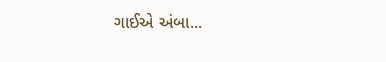ગાઈએ અંબા...